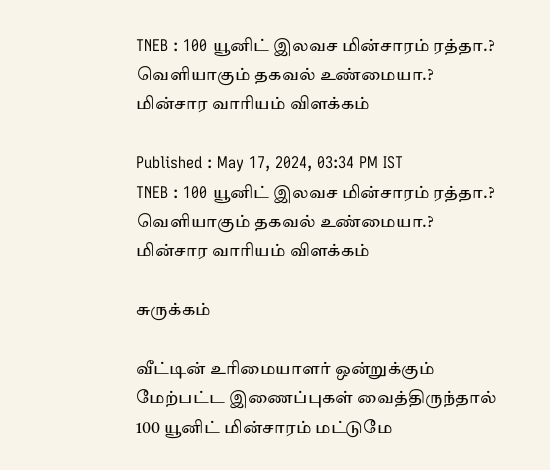TNEB : 100 யூனிட் இலவச மின்சாரம் ரத்தா.? வெளியாகும் தகவல் உண்மையா.? மின்சார வாரியம் விளக்கம்

Published : May 17, 2024, 03:34 PM IST
TNEB : 100 யூனிட் இலவச மின்சாரம் ரத்தா.? வெளியாகும் தகவல் உண்மையா.? மின்சார வாரியம் விளக்கம்

சுருக்கம்

வீட்டின் உரிமையாளர் ஒன்றுக்கும் மேற்பட்ட இணைப்புகள் வைத்திருந்தால் 100 யூனிட் மின்சாரம் மட்டுமே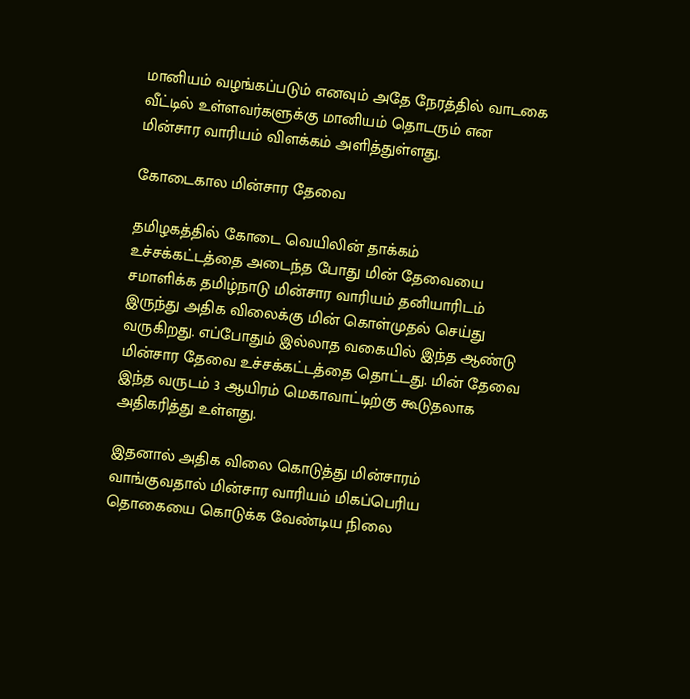மானியம் வழங்கப்படும் எனவும் அதே நேரத்தில் வாடகை வீட்டில் உள்ளவர்களுக்கு மானியம் தொடரும் என மின்சார வாரியம் விளக்கம் அளித்துள்ளது.

கோடைகால மின்சார தேவை

தமிழகத்தில் கோடை வெயிலின் தாக்கம் உச்சக்கட்டத்தை அடைந்த போது மின் தேவையை சமாளிக்க தமிழ்நாடு மின்சார வாரியம் தனியாரிடம் இருந்து அதிக விலைக்கு மின் கொள்முதல் செய்து வருகிறது. எப்போதும் இல்லாத வகையில் இந்த ஆண்டு மின்சார தேவை உச்சக்கட்டத்தை தொட்டது. மின் தேவை இந்த வருடம் 3 ஆயிரம் மெகாவாட்டிற்கு கூடுதலாக அதிகரித்து உள்ளது.

இதனால் அதிக விலை கொடுத்து மின்சாரம் வாங்குவதால் மின்சார வாரியம் மிகப்பெரிய தொகையை கொடுக்க வேண்டிய நிலை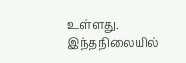உள்ளது. இந்தநிலையில்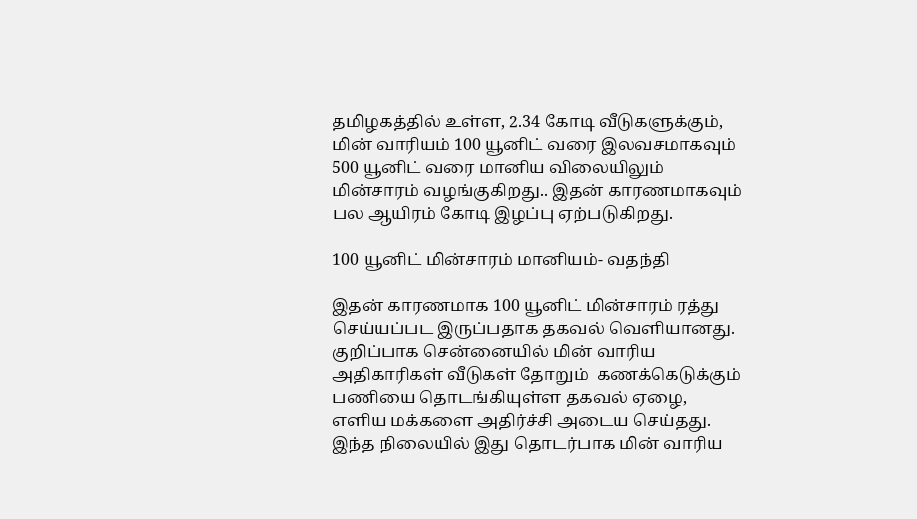தமிழகத்தில் உள்ள, 2.34 கோடி வீடுகளுக்கும், மின் வாரியம் 100 யூனிட் வரை இலவசமாகவும் 500 யூனிட் வரை மானிய விலையிலும் மின்சாரம் வழங்குகிறது.. இதன் காரணமாகவும் பல ஆயிரம் கோடி இழப்பு ஏற்படுகிறது.

100 யூனிட் மின்சாரம் மானியம்- வதந்தி

இதன் காரணமாக 100 யூனிட் மின்சாரம் ரத்து செய்யப்பட இருப்பதாக தகவல் வெளியானது. குறிப்பாக சென்னையில் மின் வாரிய அதிகாரிகள் வீடுகள் தோறும்  கணக்கெடுக்கும் பணியை தொடங்கியுள்ள தகவல் ஏழை, எளிய மக்களை அதிர்ச்சி அடைய செய்தது. இந்த நிலையில் இது தொடர்பாக மின் வாரிய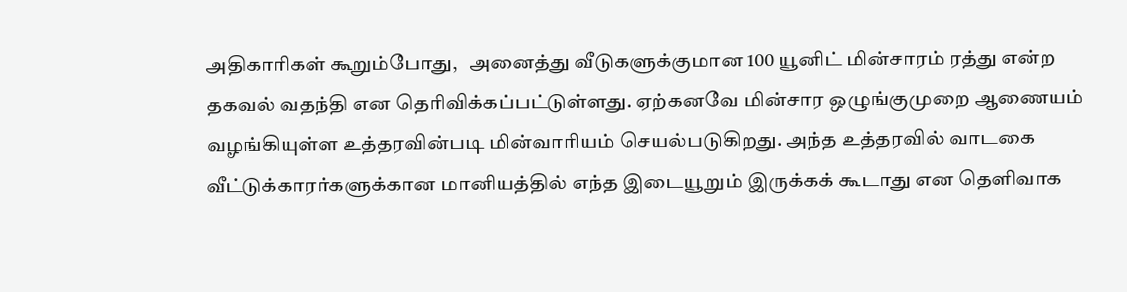அதிகாரிகள் கூறும்போது,   அனைத்து வீடுகளுக்குமான 100 யூனிட் மின்சாரம் ரத்து என்ற தகவல் வதந்தி என தெரிவிக்கப்பட்டுள்ளது. ஏற்கனவே மின்சார ஒழுங்குமுறை ஆணையம் வழங்கியுள்ள உத்தரவின்படி மின்வாரியம் செயல்படுகிறது. அந்த உத்தரவில் வாடகை வீட்டுக்காரர்களுக்கான மானியத்தில் எந்த இடையூறும் இருக்கக் கூடாது என தெளிவாக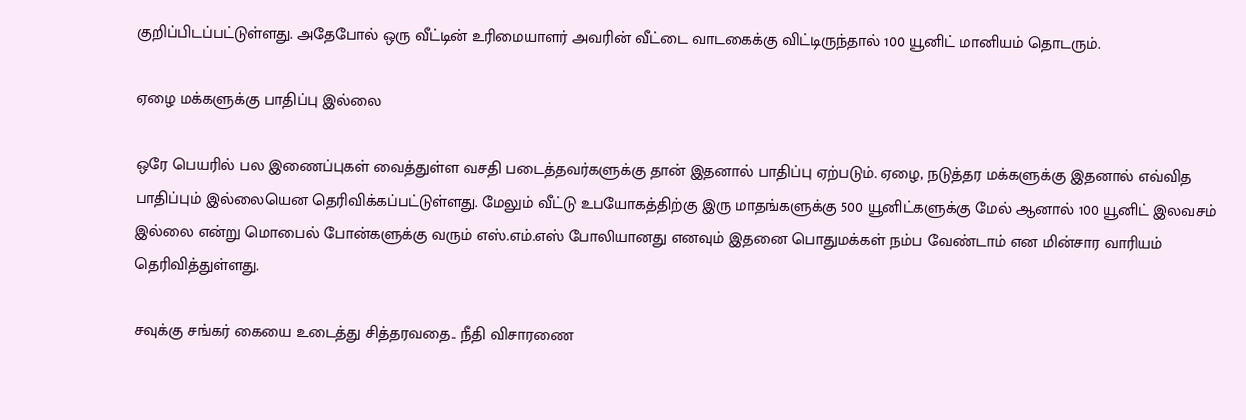குறிப்பிடப்பட்டுள்ளது. அதேபோல் ஒரு வீட்டின் உரிமையாளர் அவரின் வீட்டை வாடகைக்கு விட்டிருந்தால் 100 யூனிட் மானியம் தொடரும்.

ஏழை மக்களுக்கு பாதிப்பு இல்லை

ஒரே பெயரில் பல இணைப்புகள் வைத்துள்ள வசதி படைத்தவர்களுக்கு தான் இதனால் பாதிப்பு ஏற்படும். ஏழை, நடுத்தர மக்களுக்கு இதனால் எவ்வித பாதிப்பும் இல்லையென தெரிவிக்கப்பட்டுள்ளது. மேலும் வீட்டு உபயோகத்திற்கு இரு மாதங்களுக்கு 500 யூனிட்களுக்கு மேல் ஆனால் 100 யூனிட் இலவசம் இல்லை என்று மொபைல் போன்களுக்கு வரும் எஸ்.எம்.எஸ் போலியானது எனவும் இதனை பொதுமக்கள் நம்ப வேண்டாம் என மின்சார வாரியம் தெரிவித்துள்ளது.

சவுக்கு சங்கர் கையை உடைத்து சித்தரவதை.. நீதி விசாரணை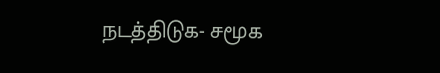நடத்திடுக- சமூக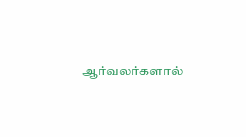ஆர்வலர்களால்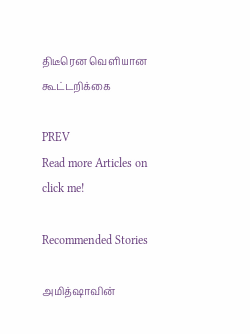திடீரென வெளியான கூட்டறிக்கை

PREV
Read more Articles on
click me!

Recommended Stories

அமித்ஷாவின்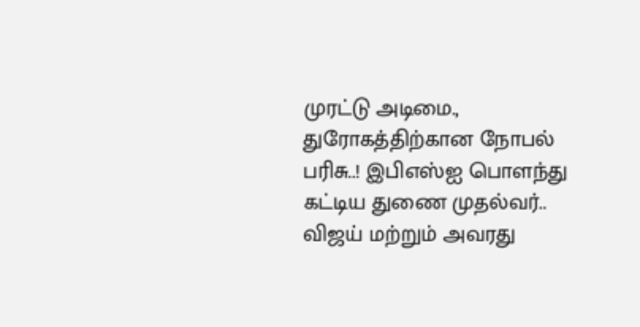முரட்டு அடிமை., துரோகத்திற்கான நோபல் பரிசு..! இபிஎஸ்ஐ பொளந்து கட்டிய துணை முதல்வர்..
விஜய் மற்றும் அவரது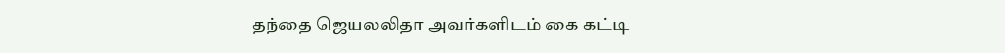தந்தை ஜெயலலிதா அவர்களிடம் கை கட்டி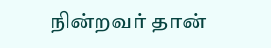நின்றவர் தான்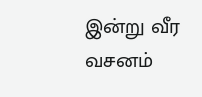இன்று வீர வசனம்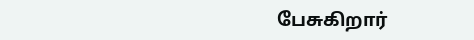பேசுகிறார்